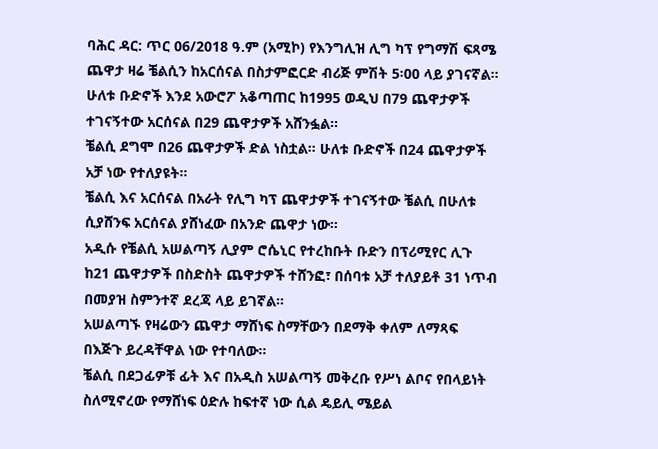ባሕር ዳር: ጥር 06/2018 ዓ.ም (አሚኮ) የእንግሊዝ ሊግ ካፕ የግማሽ ፍጻሜ ጨዋታ ዛሬ ቼልሲን ከአርሰናል በስታምፎርድ ብሪጅ ምሽት 5፡00 ላይ ያገናኛል።
ሁለቱ ቡድኖች እንደ አውሮፖ አቆጣጠር ከ1995 ወዲህ በ79 ጨዋታዎች ተገናኝተው አርሰናል በ29 ጨዋታዎች አሸንፏል።
ቼልሲ ደግሞ በ26 ጨዋታዎች ድል ነስቷል። ሁለቱ ቡድኖች በ24 ጨዋታዎች አቻ ነው የተለያዩት።
ቼልሲ እና አርሰናል በአራት የሊግ ካፕ ጨዋታዎች ተገናኝተው ቼልሲ በሁለቱ ሲያሸንፍ አርሰናል ያሸነፈው በአንድ ጨዋታ ነው።
አዲሱ የቼልሲ አሠልጣኝ ሊያም ሮሴኒር የተረከቡት ቡድን በፕሪሚየር ሊጉ ከ21 ጨዋታዎች በስድስት ጨዋታዎች ተሸንፎ፣ በሰባቱ አቻ ተለያይቶ 31 ነጥብ በመያዝ ስምንተኛ ደረጃ ላይ ይገኛል።
አሠልጣኙ የዛሬውን ጨዋታ ማሸነፍ ስማቸውን በደማቅ ቀለም ለማጻፍ በእጅጉ ይረዳቸዋል ነው የተባለው።
ቼልሲ በደጋፊዎቹ ፊት እና በአዲስ አሠልጣኝ መቅረቡ የሥነ ልቦና የበላይነት ስለሚኖረው የማሸነፍ ዕድሉ ከፍተኛ ነው ሲል ዴይሊ ሜይል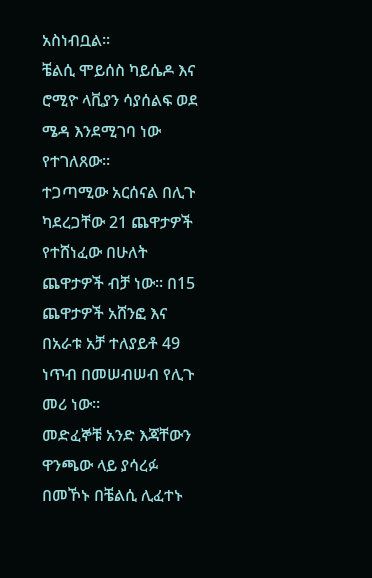አስነብቧል።
ቼልሲ ሞይሰስ ካይሴዶ እና ሮሚዮ ላቪያን ሳያሰልፍ ወደ ሜዳ እንደሚገባ ነው የተገለጸው።
ተጋጣሚው አርሰናል በሊጉ ካደረጋቸው 21 ጨዋታዎች የተሸነፈው በሁለት ጨዋታዎች ብቻ ነው። በ15 ጨዋታዎች አሸንፎ እና በአራቱ አቻ ተለያይቶ 49 ነጥብ በመሠብሠብ የሊጉ መሪ ነው።
መድፈኞቹ አንድ እጃቸውን ዋንጫው ላይ ያሳረፉ በመኾኑ በቼልሲ ሊፈተኑ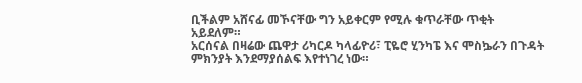ቢችልም አሸናፊ መኾናቸው ግን አይቀርም የሚሉ ቁጥራቸው ጥቂት አይደለም።
አርሰናል በዛሬው ጨዋታ ሪካርዶ ካላፊዮሪ፣ ፒዬሮ ሂንካፔ እና ሞስኴራን በጉዳት ምክንያት እንደማያሰልፍ እየተነገረ ነው።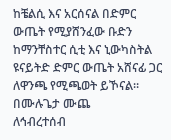ከቼልሲ እና አርሰናል በድምር ውጤት የሚያሸንፈው ቡድን ከማንቸስተር ሲቲ እና ኒውካስትል ዩናይትድ ድምር ውጤት አሸናፊ ጋር ለዋንጫ የሚጫወት ይኾናል።
በሙሉጌታ ሙጨ
ለኅብረተሰብ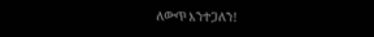ለውጥ እንተጋለን!